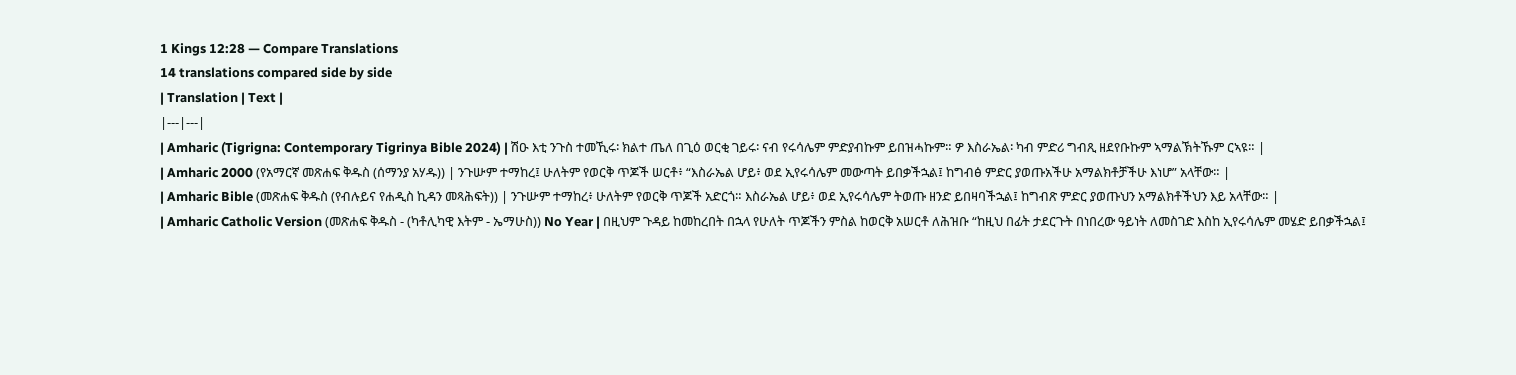1 Kings 12:28 — Compare Translations
14 translations compared side by side
| Translation | Text |
|---|---|
| Amharic (Tigrigna: Contemporary Tigrinya Bible 2024) | ሽዑ እቲ ንጉስ ተመኺሩ፡ ክልተ ጤለ በጊዕ ወርቂ ገይሩ፡ ናብ የሩሳሌም ምድያብኩም ይበዝሓኩም። ዎ እስራኤል፡ ካብ ምድሪ ግብጺ ዘደየቡኩም ኣማልኽትኹም ርኣዩ። |
| Amharic 2000 (የአማርኛ መጽሐፍ ቅዱስ (ሰማንያ አሃዱ)) | ንጉሡም ተማከረ፤ ሁለትም የወርቅ ጥጆች ሠርቶ፥ “እስራኤል ሆይ፥ ወደ ኢየሩሳሌም መውጣት ይበቃችኋል፤ ከግብፅ ምድር ያወጡአችሁ አማልክቶቻችሁ እነሆ” አላቸው። |
| Amharic Bible (መጽሐፍ ቅዱስ (የብሉይና የሐዲስ ኪዳን መጻሕፍት)) | ንጉሡም ተማከረ፥ ሁለትም የወርቅ ጥጆች አድርጎ። እስራኤል ሆይ፥ ወደ ኢየሩሳሌም ትወጡ ዘንድ ይበዛባችኋል፤ ከግብጽ ምድር ያወጡህን አማልክቶችህን እይ አላቸው። |
| Amharic Catholic Version (መጽሐፍ ቅዱስ - (ካቶሊካዊ እትም - ኤማሁስ)) No Year | በዚህም ጉዳይ ከመከረበት በኋላ የሁለት ጥጆችን ምስል ከወርቅ አሠርቶ ለሕዝቡ “ከዚህ በፊት ታደርጉት በነበረው ዓይነት ለመስገድ እስከ ኢየሩሳሌም መሄድ ይበቃችኋል፤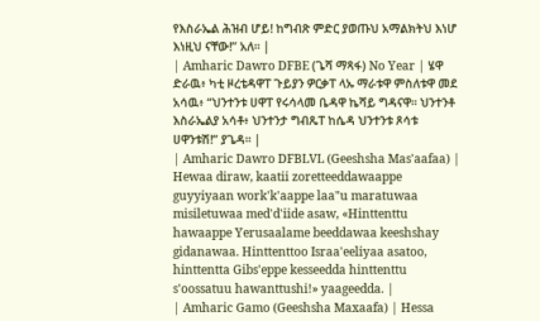የእስራኤል ሕዝብ ሆይ! ከግብጽ ምድር ያወጡህ አማልክትህ እነሆ እነዚህ ናቸው!” አለ። |
| Amharic Dawro DFBE (ጌሻ ማጻፋ) No Year | ሄዋ ድራዉ፥ ካቲ ዞረቴዳዋፐ ጉይያን ዎርቃፐ ላኡ ማራቱዋ ምስለቱዋ መደ አሳዉ፥ “ህንተንቱ ሀዋፐ የሩሳላመ ቤዳዋ ኬሻይ ግዳናዋ። ህንተንቶ እስራኤልያ አሳቶ፥ ህንተንታ ግብጼፐ ከሴዳ ህንተንቱ ጾሳቱ ሀዋንቱሽ!” ያጌዳ። |
| Amharic Dawro DFBLVL (Geeshsha Mas'aafaa) | Hewaa diraw, kaatii zoretteeddawaappe guyyiyaan work'k'aappe laa"u maratuwaa misiletuwaa med'd'iide asaw, «Hinttenttu hawaappe Yerusaalame beeddawaa keeshshay gidanawaa. Hinttenttoo Israa'eeliyaa asatoo, hinttentta Gibs'eppe kesseedda hinttenttu s'oossatuu hawanttushi!» yaageedda. |
| Amharic Gamo (Geeshsha Maxaafa) | Hessa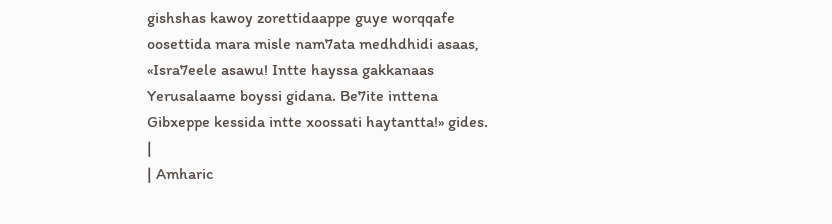gishshas kawoy zorettidaappe guye worqqafe oosettida mara misle nam7ata medhdhidi asaas, «Isra7eele asawu! Intte hayssa gakkanaas Yerusalaame boyssi gidana. Be7ite inttena Gibxeppe kessida intte xoossati haytantta!» gides. |
| Amharic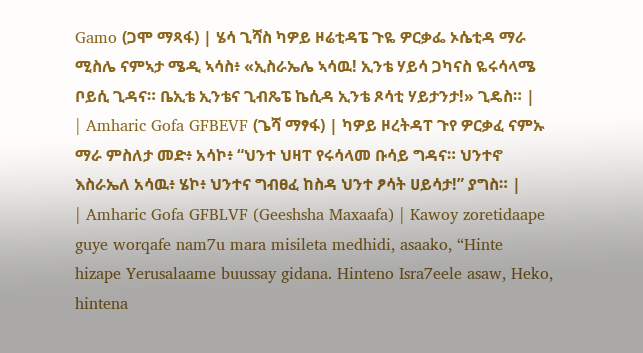Gamo (ጋሞ ማጻፋ) | ሄሳ ጊሻስ ካዎይ ዞሬቲዳፔ ጉዬ ዎርቃፌ ኦሴቲዳ ማራ ሚስሌ ናምኣታ ሜዲ ኣሳስ፥ «ኢስራኤሌ ኣሳዉ! ኢንቴ ሃይሳ ጋካናስ ዬሩሳላሜ ቦይሲ ጊዳና። ቤኢቴ ኢንቴና ጊብጼፔ ኬሲዳ ኢንቴ ጾሳቲ ሃይታንታ!» ጊዴስ። |
| Amharic Gofa GFBEVF (ጌሻ ማፃፋ) | ካዎይ ዞረትዳፐ ጉየ ዎርቃፈ ናምኡ ማራ ምስለታ መድ፥ አሳኮ፥ “ህንተ ህዛፐ የሩሳላመ ቡሳይ ግዳና። ህንተኖ እስራኤለ አሳዉ፥ ሄኮ፥ ህንተና ግብፀፈ ከስዳ ህንተ ፆሳት ሀይሳታ!” ያግስ። |
| Amharic Gofa GFBLVF (Geeshsha Maxaafa) | Kawoy zoretidaape guye worqafe nam7u mara misileta medhidi, asaako, “Hinte hizape Yerusalaame buussay gidana. Hinteno Isra7eele asaw, Heko, hintena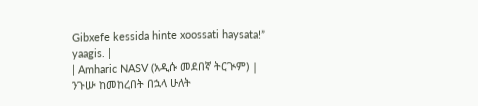Gibxefe kessida hinte xoossati haysata!” yaagis. |
| Amharic NASV (አዲሱ መደበኛ ትርጒም) | ንጉሡ ከመከረበት በኋላ ሁለት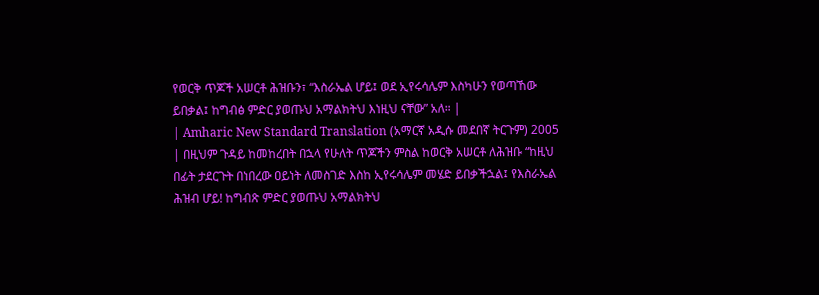የወርቅ ጥጆች አሠርቶ ሕዝቡን፣ “እስራኤል ሆይ፤ ወደ ኢየሩሳሌም እስካሁን የወጣኸው ይበቃል፤ ከግብፅ ምድር ያወጡህ አማልክትህ እነዚህ ናቸው” አለ። |
| Amharic New Standard Translation (አማርኛ አዲሱ መደበኛ ትርጉም) 2005 | በዚህም ጉዳይ ከመከረበት በኋላ የሁለት ጥጆችን ምስል ከወርቅ አሠርቶ ለሕዝቡ “ከዚህ በፊት ታደርጉት በነበረው ዐይነት ለመስገድ እስከ ኢየሩሳሌም መሄድ ይበቃችኋል፤ የእስራኤል ሕዝብ ሆይ! ከግብጽ ምድር ያወጡህ አማልክትህ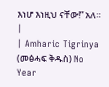እነሆ እነዚህ ናቸው!” አለ። |
| Amharic Tigrinya (መፅሓፍ ቅዱስ) No Year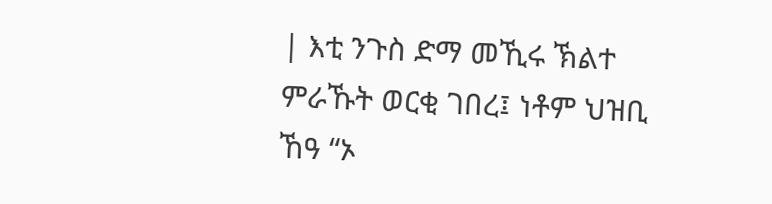| እቲ ንጉስ ድማ መኺሩ ኽልተ ምራኹት ወርቂ ገበረ፤ ነቶም ህዝቢ ኸዓ “ኦ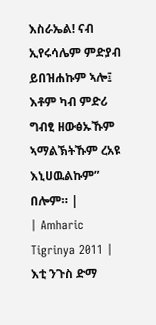እስራኤል! ናብ ኢየሩሳሌም ምድያብ ይበዝሐኩም ኣሎ፤ እቶም ካብ ምድሪ ግብፂ ዘውፅኡኹም ኣማልኽትኹም ረአዩ እኒሀዉልኩም” በሎም። |
| Amharic Tigrinya 2011 | እቲ ንጉስ ድማ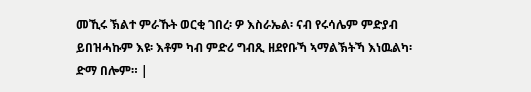መኺሩ ኽልተ ምራኹት ወርቂ ገበረ፡ ዎ እስራኤል፡ ናብ የሩሳሌም ምድያብ ይበዝሓኩም እዩ፡ እቶም ካብ ምድሪ ግብጺ ዘደየቡኻ ኣማልኽትኻ እነዉልካ፡ ድማ በሎም። |